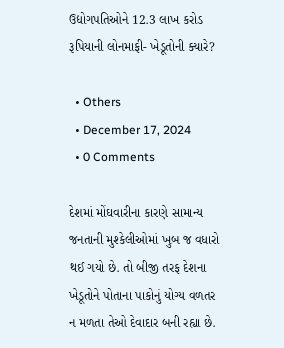ઉદ્યોગપતિઓને 12.3 લાખ કરોડ રૂપિયાની લોનમાફી- ખેડૂતોની ક્યારે?

  • Others
  • December 17, 2024
  • 0 Comments

દેશમાં મોંઘવારીના કારણે સામાન્ય જનતાની મુશ્કેલીઓમાં ખુબ જ વધારો થઈ ગયો છે. તો બીજી તરફ દેશના ખેડૂતોને પોતાના પાકોનું યોગ્ય વળતર ન મળતા તેઓ દેવાદાર બની રહ્યા છે.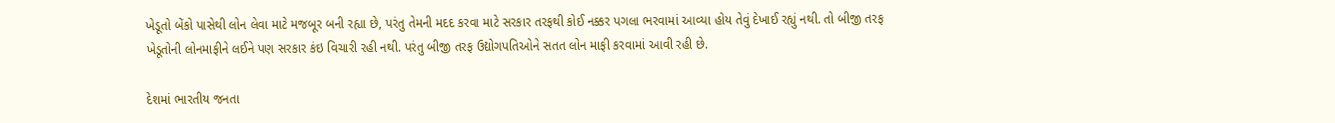ખેડૂતો બેંકો પાસેથી લોન લેવા માટે મજબૂર બની રહ્યા છે, પરંતુ તેમની મદદ કરવા માટે સરકાર તરફથી કોઈ નક્કર પગલા ભરવામાં આવ્યા હોય તેવું દેખાઈ રહ્યું નથી. તો બીજી તરફ ખેડૂતોની લોનમાફીને લઈને પણ સરકાર કંઇ વિચારી રહી નથી. પરંતુ બીજી તરફ ઉદ્યોગપતિઓને સતત લોન માફી કરવામાં આવી રહી છે.

દેશમાં ભારતીય જનતા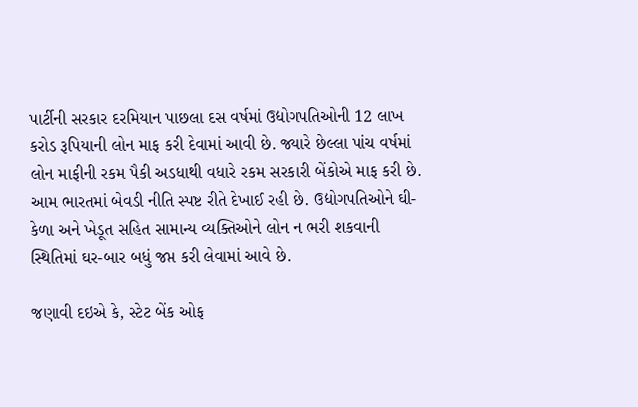પાર્ટીની સરકાર દરમિયાન પાછલા દસ વર્ષમાં ઉદ્યોગપતિઓની 12 લાખ કરોડ રૂપિયાની લોન માફ કરી દેવામાં આવી છે. જ્યારે છેલ્લા પાંચ વર્ષમાં લોન માફીની રકમ પૈકી અડધાથી વધારે રકમ સરકારી બેંકોએ માફ કરી છે. આમ ભારતમાં બેવડી નીતિ સ્પષ્ટ રીતે દેખાઈ રહી છે. ઉદ્યોગપતિઓને ઘી-કેળા અને ખેડૂત સહિત સામાન્ય વ્યક્તિઓને લોન ન ભરી શકવાની સ્થિતિમાં ઘર-બાર બધું જપ્ત કરી લેવામાં આવે છે.

જણાવી દઇએ કે, સ્ટેટ બેંક ઓફ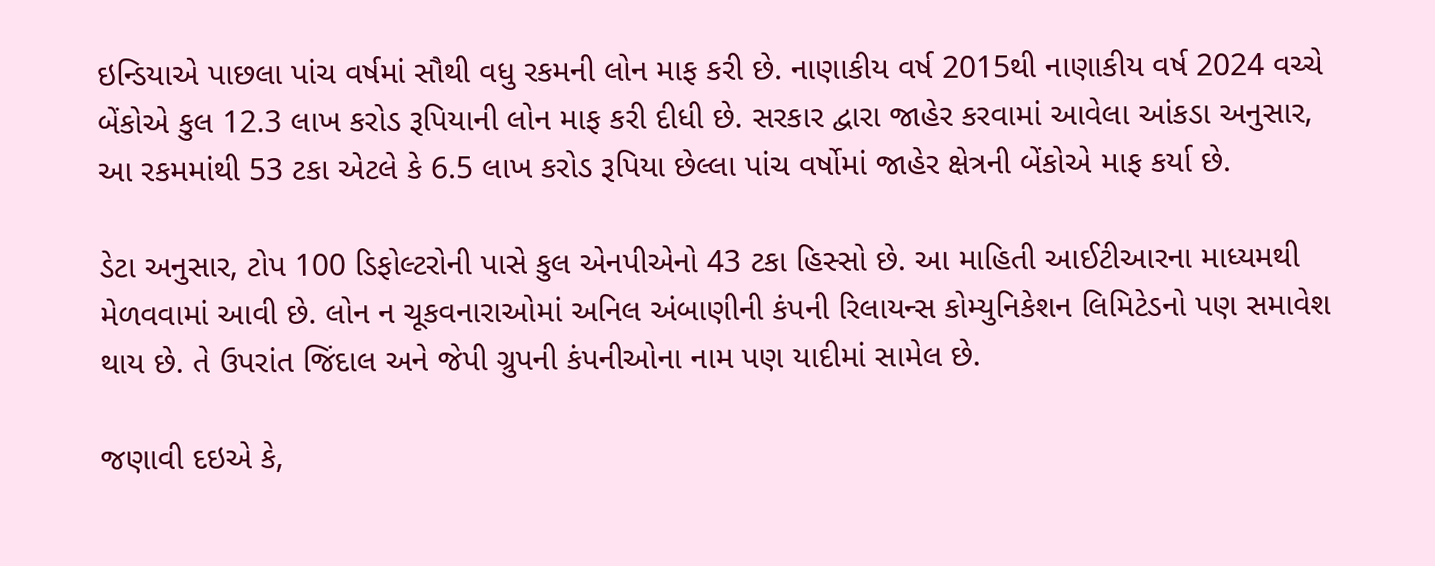ઇન્ડિયાએ પાછલા પાંચ વર્ષમાં સૌથી વધુ રકમની લોન માફ કરી છે. નાણાકીય વર્ષ 2015થી નાણાકીય વર્ષ 2024 વચ્ચે બેંકોએ કુલ 12.3 લાખ કરોડ રૂપિયાની લોન માફ કરી દીધી છે. સરકાર દ્વારા જાહેર કરવામાં આવેલા આંકડા અનુસાર, આ રકમમાંથી 53 ટકા એટલે કે 6.5 લાખ કરોડ રૂપિયા છેલ્લા પાંચ વર્ષોમાં જાહેર ક્ષેત્રની બેંકોએ માફ કર્યા છે.

ડેટા અનુસાર, ટોપ 100 ડિફોલ્ટરોની પાસે કુલ એનપીએનો 43 ટકા હિસ્સો છે. આ માહિતી આઈટીઆરના માધ્યમથી મેળવવામાં આવી છે. લોન ન ચૂકવનારાઓમાં અનિલ અંબાણીની કંપની રિલાયન્સ કોમ્યુનિકેશન લિમિટેડનો પણ સમાવેશ થાય છે. તે ઉપરાંત જિંદાલ અને જેપી ગ્રુપની કંપનીઓના નામ પણ યાદીમાં સામેલ છે.

જણાવી દઇએ કે,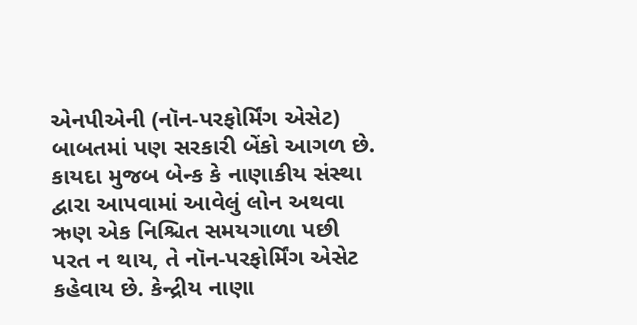એનપીએની (નૉન-પરફોર્મિંગ એસેટ) બાબતમાં પણ સરકારી બેંકો આગળ છે. કાયદા મુજબ બેન્ક કે નાણાકીય સંસ્થા દ્વારા આપવામાં આવેલું લોન અથવા ઋણ એક નિશ્ચિત સમયગાળા પછી પરત ન થાય, તે નૉન-પરફોર્મિંગ એસેટ કહેવાય છે. કેન્દ્રીય નાણા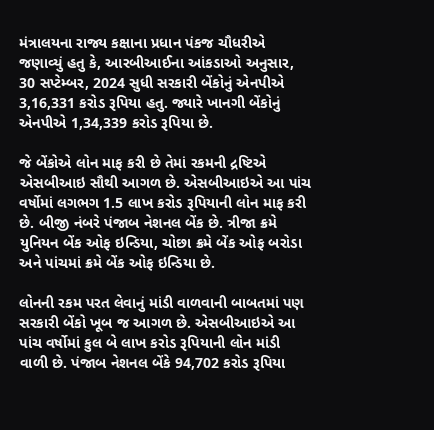મંત્રાલયના રાજ્ય કક્ષાના પ્રધાન પંકજ ચૌધરીએ જણાવ્યું હતુ કે, આરબીઆઈના આંકડાઓ અનુસાર, 30 સપ્ટેમ્બર, 2024 સુધી સરકારી બેંકોનું એનપીએ 3,16,331 કરોડ રૂપિયા હતુ. જ્યારે ખાનગી બેંકોનું એનપીએ 1,34,339 કરોડ રૂપિયા છે.

જે બેંકોએ લોન માફ કરી છે તેમાં રકમની દ્રષ્ટિએ એસબીઆઇ સૌથી આગળ છે. એસબીઆઇએ આ પાંચ વર્ષોમાં લગભગ 1.5 લાખ કરોડ રૂપિયાની લોન માફ કરી છે. બીજી નંબરે પંજાબ નેશનલ બેંક છે. ત્રીજા ક્રમે યુનિયન બેંક ઓફ ઇન્ડિયા, ચોછા ક્રમે બેંક ઓફ બરોડા અને પાંચમાં ક્રમે બેંક ઓફ ઇન્ડિયા છે.

લોનની રકમ પરત લેવાનું માંડી વાળવાની બાબતમાં પણ સરકારી બેંકો ખૂબ જ આગળ છે. એસબીઆઇએ આ પાંચ વર્ષોમાં કુલ બે લાખ કરોડ રૂપિયાની લોન માંડી વાળી છે. પંજાબ નેશનલ બેંકે 94,702 કરોડ રૂપિયા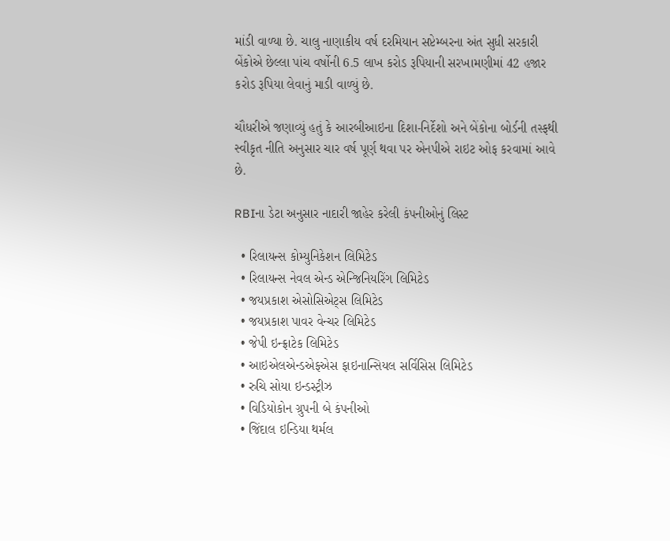માંડી વાળ્યા છે. ચાલુ નાણાકીય વર્ષ દરમિયાન સપ્ટેમ્બરના અંત સુધી સરકારી બેંકોએ છેલ્લા પાંચ વર્ષોની 6.5 લાખ કરોડ રૂપિયાની સરખામણીમાં 42 હજાર કરોડ રૂપિયા લેવાનું માડી વાળ્યું છે.

ચૌધરીએ જણાવ્યું હતું કે આરબીઆઇના દિશા-નિર્દેશો અને બેંકોના બોર્ડની તસ્ફથી સ્વીકૃત નીતિ અનુસાર ચાર વર્ષ પૂર્ણ થવા પર એનપીએ રાઇટ ઓફ કરવામાં આવે છે.

RBIના ડેટા અનુસાર નાદારી જાહેર કરેલી કંપનીઓનું લિસ્ટ

  • રિલાયન્સ કોમ્યુનિકેશન લિમિટેડ
  • રિલાયન્સ નેવલ એન્ડ એન્જિનિયરિંગ લિમિટેડ
  • જયપ્રકાશ એસોસિએટ્સ લિમિટેડ
  • જયપ્રકાશ પાવર વેન્ચર લિમિટેડ
  • જેપી ઇન્ફ્રાટેક લિમિટેડ
  • આઇએલએન્ડએફએસ ફાઇનાન્સિયલ સર્વિસિસ લિમિટેડ
  • રુચિ સોયા ઇન્ડસ્ટ્રીઝ
  • વિડિયોકોન ગ્રુપની બે કંપનીઓ
  • જિંદાલ ઇન્ડિયા થર્મલ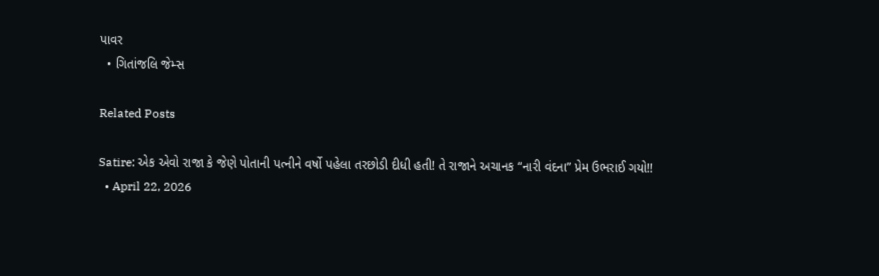પાવર
  • ગિતાંજલિ જેમ્સ

Related Posts

Satire: એક એવો રાજા કે જેણે પોતાની પત્નીને વર્ષો પહેલા તરછોડી દીધી હતી! તે રાજાને અચાનક “નારી વંદના” પ્રેમ ઉભરાઈ ગયો!!
  • April 22, 2026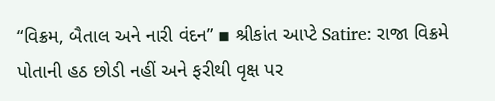“વિક્રમ, બૈતાલ અને નારી વંદન” ▪ શ્રીકાંત આપ્ટે Satire: રાજા વિક્રમે પોતાની હઠ છોડી નહીં અને ફરીથી વૃક્ષ પર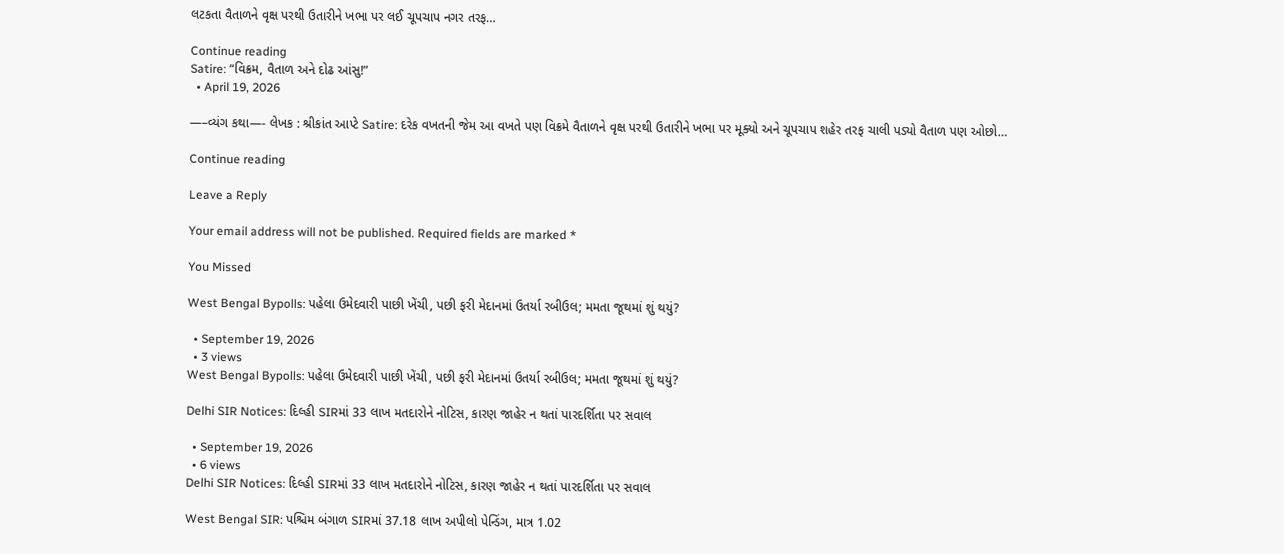લટકતા વૈતાળને વૃક્ષ પરથી ઉતારીને ખભા પર લઈ ચૂપચાપ નગર તરફ…

Continue reading
Satire: “વિક્રમ, વૈતાળ અને દોઢ આંસુ!”
  • April 19, 2026

—–વ્યંગ કથા—- લેખક : શ્રીકાંત આપ્ટે Satire: દરેક વખતની જેમ આ વખતે પણ વિક્રમે વૈતાળને વૃક્ષ પરથી ઉતારીને ખભા પર મૂક્યો અને ચૂપચાપ શહેર તરફ ચાલી પડ્યો વૈતાળ પણ ઓછો…

Continue reading

Leave a Reply

Your email address will not be published. Required fields are marked *

You Missed

West Bengal Bypolls: પહેલા ઉમેદવારી પાછી ખેંચી, પછી ફરી મેદાનમાં ઉતર્યા રબીઉલ; મમતા જૂથમાં શું થયું?

  • September 19, 2026
  • 3 views
West Bengal Bypolls: પહેલા ઉમેદવારી પાછી ખેંચી, પછી ફરી મેદાનમાં ઉતર્યા રબીઉલ; મમતા જૂથમાં શું થયું?

Delhi SIR Notices: દિલ્હી SIRમાં 33 લાખ મતદારોને નોટિસ, કારણ જાહેર ન થતાં પારદર્શિતા પર સવાલ

  • September 19, 2026
  • 6 views
Delhi SIR Notices: દિલ્હી SIRમાં 33 લાખ મતદારોને નોટિસ, કારણ જાહેર ન થતાં પારદર્શિતા પર સવાલ

West Bengal SIR: પશ્ચિમ બંગાળ SIRમાં 37.18 લાખ અપીલો પેન્ડિંગ, માત્ર 1.02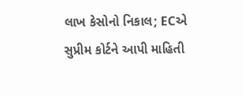લાખ કેસોનો નિકાલ; ECએ સુપ્રીમ કોર્ટને આપી માહિતી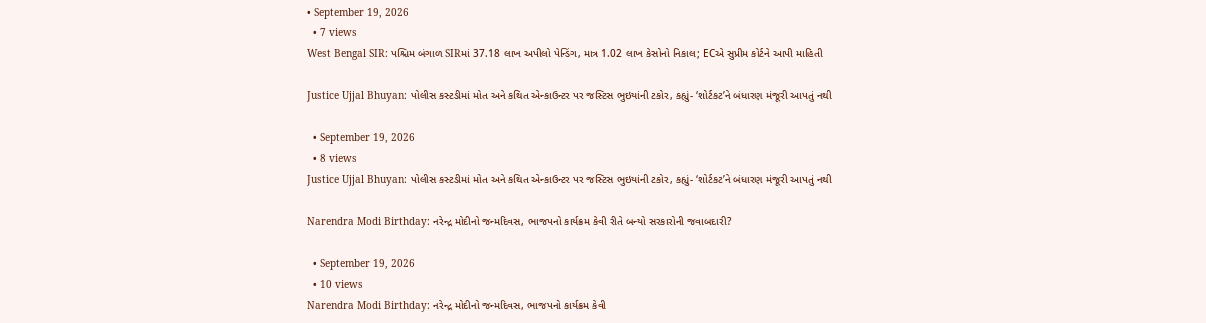• September 19, 2026
  • 7 views
West Bengal SIR: પશ્ચિમ બંગાળ SIRમાં 37.18 લાખ અપીલો પેન્ડિંગ, માત્ર 1.02 લાખ કેસોનો નિકાલ; ECએ સુપ્રીમ કોર્ટને આપી માહિતી

Justice Ujjal Bhuyan: પોલીસ કસ્ટડીમાં મોત અને કથિત એન્કાઉન્ટર પર જસ્ટિસ ભુઇયાંની ટકોર, કહ્યું- ‘શોર્ટકટ’ને બંધારણ મંજૂરી આપતું નથી

  • September 19, 2026
  • 8 views
Justice Ujjal Bhuyan: પોલીસ કસ્ટડીમાં મોત અને કથિત એન્કાઉન્ટર પર જસ્ટિસ ભુઇયાંની ટકોર, કહ્યું- ‘શોર્ટકટ’ને બંધારણ મંજૂરી આપતું નથી

Narendra Modi Birthday: નરેન્દ્ર મોદીનો જન્મદિવસ, ભાજપનો કાર્યક્રમ કેવી રીતે બન્યો સરકારોની જવાબદારી?

  • September 19, 2026
  • 10 views
Narendra Modi Birthday: નરેન્દ્ર મોદીનો જન્મદિવસ, ભાજપનો કાર્યક્રમ કેવી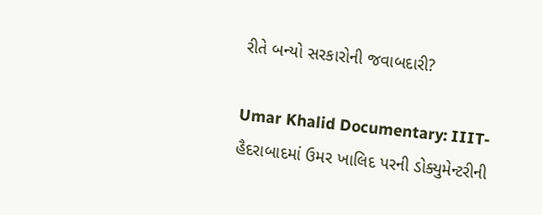રીતે બન્યો સરકારોની જવાબદારી?

Umar Khalid Documentary: IIIT-હૈદરાબાદમાં ઉમર ખાલિદ પરની ડોક્યુમેન્ટરીની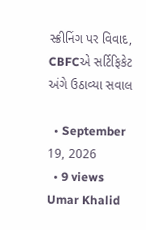સ્ક્રીનિંગ પર વિવાદ, CBFCએ સર્ટિફિકેટ અંગે ઉઠાવ્યા સવાલ

  • September 19, 2026
  • 9 views
Umar Khalid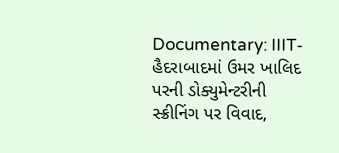Documentary: IIIT-હૈદરાબાદમાં ઉમર ખાલિદ પરની ડોક્યુમેન્ટરીની સ્ક્રીનિંગ પર વિવાદ,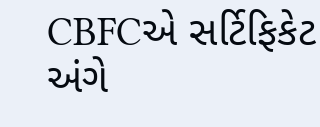CBFCએ સર્ટિફિકેટ અંગે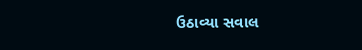ઉઠાવ્યા સવાલ